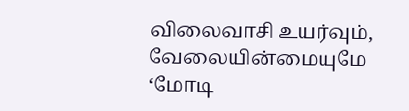விலைவாசி உயர்வும், வேலையின்மையுமே ‘மோடி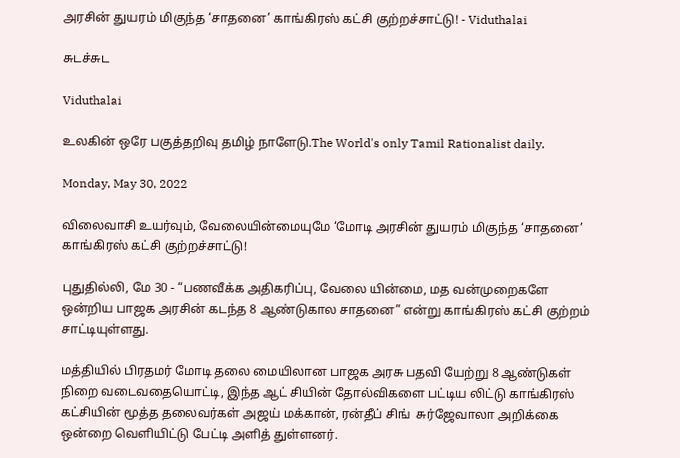அரசின் துயரம் மிகுந்த ‘சாதனை’ காங்கிரஸ் கட்சி குற்றச்சாட்டு! - Viduthalai

சுடச்சுட

Viduthalai

உலகின் ஒரே பகுத்தறிவு தமிழ் நாளேடு.The World's only Tamil Rationalist daily.

Monday, May 30, 2022

விலைவாசி உயர்வும், வேலையின்மையுமே ‘மோடி அரசின் துயரம் மிகுந்த ‘சாதனை’ காங்கிரஸ் கட்சி குற்றச்சாட்டு!

புதுதில்லி, மே 30 - “பணவீக்க அதிகரிப்பு, வேலை யின்மை, மத வன்முறைகளே ஒன்றிய பாஜக அரசின் கடந்த 8 ஆண்டுகால சாதனை” என்று காங்கிரஸ் கட்சி குற்றம் சாட்டியுள்ளது.

மத்தியில் பிரதமர் மோடி தலை மையிலான பாஜக அரசு பதவி யேற்று 8 ஆண்டுகள் நிறை வடைவதையொட்டி, இந்த ஆட் சியின் தோல்விகளை பட்டிய லிட்டு காங்கிரஸ் கட்சியின் மூத்த தலைவர்கள் அஜய் மக்கான், ரன்தீப் சிங்  சுர்ஜேவாலா அறிக்கை ஒன்றை வெளியிட்டு பேட்டி அளித் துள்ளனர்.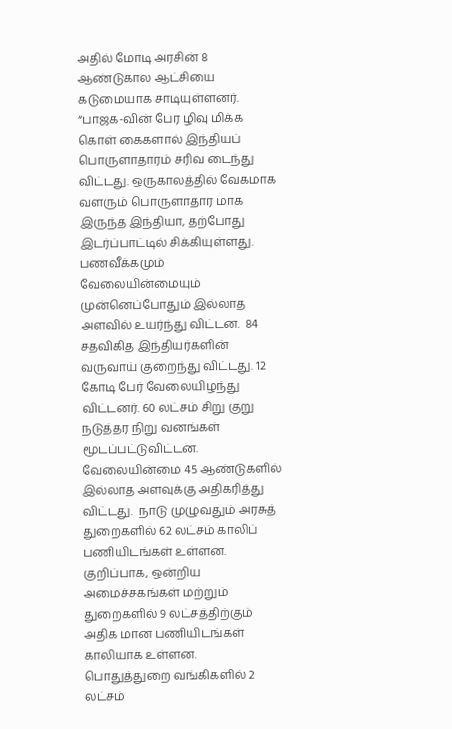அதில் மோடி அரசின் 8 ஆண்டுகால ஆட்சியை கடுமையாக சாடியுள்ளனர். “பாஜக-வின் பேர ழிவு மிக்க கொள் கைகளால் இந்தியப் பொருளாதாரம் சரிவ டைந்து விட்டது. ஒருகாலத்தில் வேகமாக வளரும் பொருளாதார மாக இருந்த இந்தியா, தற்போது இடர்ப்பாட்டில் சிக்கியுள்ளது. பணவீக்கமும் வேலையின்மையும் முன்னெப்போதும் இல்லாத அளவில் உயர்ந்து விட்டன.  84 சதவிகித இந்தியர்களின் வருவாய் குறைந்து விட்டது. 12 கோடி பேர் வேலையிழந்து விட்டனர். 60 லட்சம் சிறு குறு நடுத்தர நிறு வனங்கள் மூடப்பட்டுவிட்டன. வேலையின்மை 45 ஆண்டுகளில் இல்லாத அளவுக்கு அதிகரித்து விட்டது.  நாடு முழுவதும் அரசுத் துறைகளில் 62 லட்சம் காலிப் பணியிடங்கள் உள்ளன. குறிப்பாக, ஒன்றிய அமைச்சகங்கள் மற்றும் துறைகளில் 9 லட்சத்திற்கும் அதிக மான பணியிடங்கள் காலியாக உள்ளன.  பொதுத்துறை வங்கிகளில் 2 லட்சம்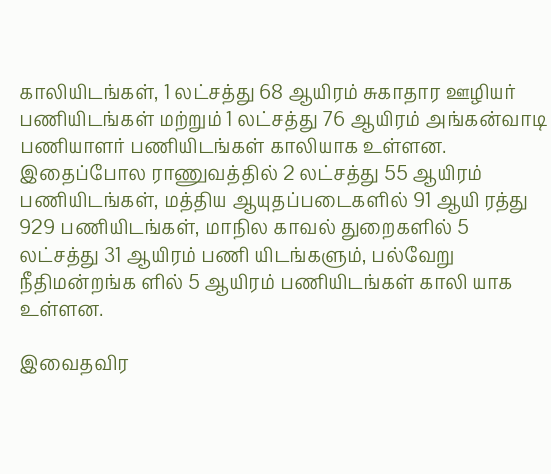காலியிடங்கள், 1 லட்சத்து 68 ஆயிரம் சுகாதார ஊழியர் பணியிடங்கள் மற்றும் 1 லட்சத்து 76 ஆயிரம் அங்கன்வாடி பணியாளர் பணியிடங்கள் காலியாக உள்ளன. இதைப்போல ராணுவத்தில் 2 லட்சத்து 55 ஆயிரம் பணியிடங்கள், மத்திய ஆயுதப்படைகளில் 91 ஆயி ரத்து 929 பணியிடங்கள், மாநில காவல் துறைகளில் 5 லட்சத்து 31 ஆயிரம் பணி யிடங்களும், பல்வேறு நீதிமன்றங்க ளில் 5 ஆயிரம் பணியிடங்கள் காலி யாக உள்ளன.

இவைதவிர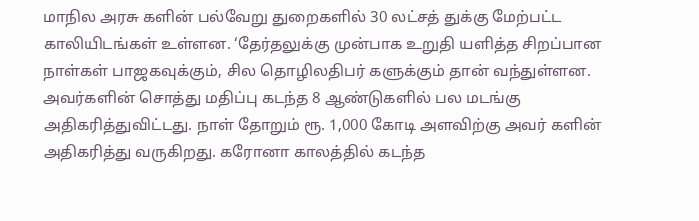மாநில அரசு களின் பல்வேறு துறைகளில் 30 லட்சத் துக்கு மேற்பட்ட காலியிடங்கள் உள்ளன. ‘தேர்தலுக்கு முன்பாக உறுதி யளித்த சிறப்பான நாள்கள் பாஜகவுக்கும், சில தொழிலதிபர் களுக்கும் தான் வந்துள்ளன. அவர்களின் சொத்து மதிப்பு கடந்த 8 ஆண்டுகளில் பல மடங்கு அதிகரித்துவிட்டது. நாள் தோறும் ரூ. 1,000 கோடி அளவிற்கு அவர் களின் அதிகரித்து வருகிறது. கரோனா காலத்தில் கடந்த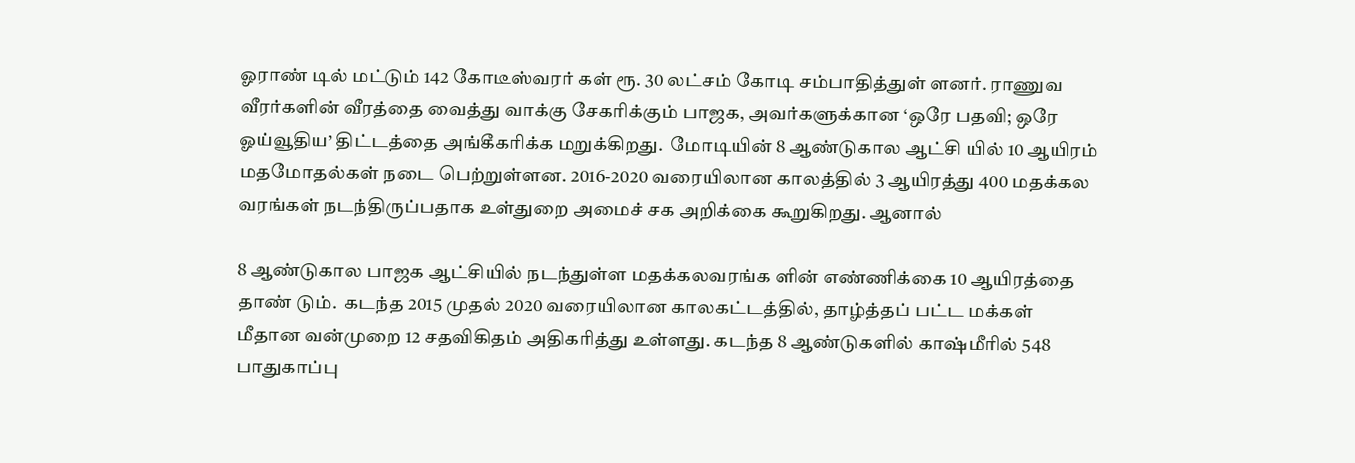ஓராண் டில் மட்டும் 142 கோடீஸ்வரர் கள் ரூ. 30 லட்சம் கோடி சம்பாதித்துள் ளனர். ராணுவ வீரர்களின் வீரத்தை வைத்து வாக்கு சேகரிக்கும் பாஜக, அவர்களுக்கான ‘ஒரே பதவி; ஒரே ஓய்வூதிய’ திட்டத்தை அங்கீகரிக்க மறுக்கிறது.  மோடியின் 8 ஆண்டுகால ஆட்சி யில் 10 ஆயிரம் மதமோதல்கள் நடை பெற்றுள்ளன. 2016-2020 வரையிலான காலத்தில் 3 ஆயிரத்து 400 மதக்கல வரங்கள் நடந்திருப்பதாக உள்துறை அமைச் சக அறிக்கை கூறுகிறது. ஆனால்

8 ஆண்டுகால பாஜக ஆட்சியில் நடந்துள்ள மதக்கலவரங்க ளின் எண்ணிக்கை 10 ஆயிரத்தை தாண் டும்.  கடந்த 2015 முதல் 2020 வரையிலான காலகட்டத்தில், தாழ்த்தப் பட்ட மக்கள்  மீதான வன்முறை 12 சதவிகிதம் அதிகரித்து உள்ளது. கடந்த 8 ஆண்டுகளில் காஷ்மீரில் 548 பாதுகாப்பு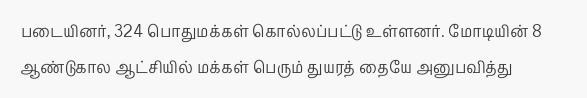படையினர், 324 பொதுமக்கள் கொல்லப்பட்டு உள்ளனர். மோடியின் 8 ஆண்டுகால ஆட்சியில் மக்கள் பெரும் துயரத் தையே அனுபவித்து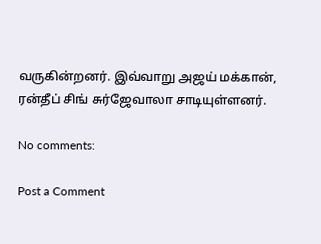வருகின்றனர். இவ்வாறு அஜய் மக்கான், ரன்தீப் சிங் சுர்ஜேவாலா சாடியுள்ளனர்.

No comments:

Post a Comment